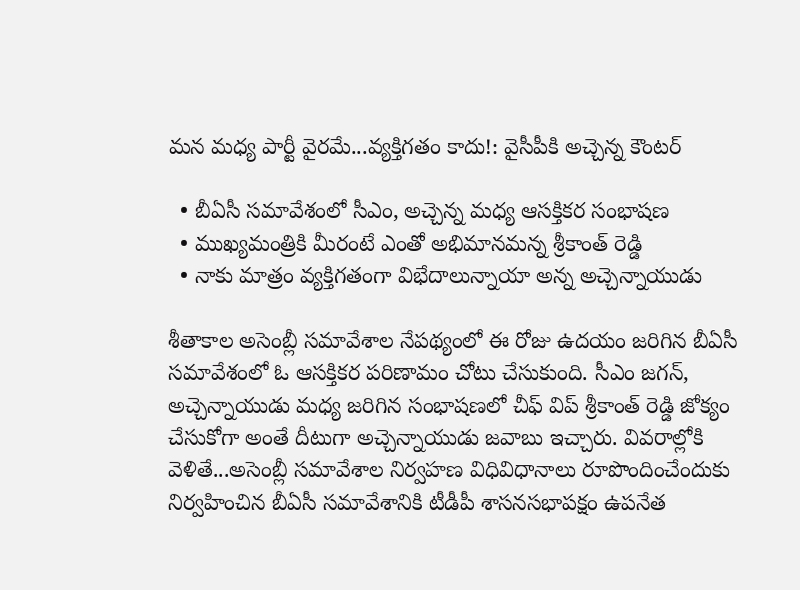మన మధ్య పార్టీ వైరమే...వ్యక్తిగతం కాదు!: వైసీపీకి అచ్చెన్న కౌంటర్

  • బీఏసీ సమావేశంలో సీఎం, అచ్చెన్న మధ్య ఆసక్తికర సంభాషణ
  • ముఖ్యమంత్రికి మీరంటే ఎంతో అభిమానమన్న శ్రీకాంత్ రెడ్డి
  • నాకు మాత్రం వ్యక్తిగతంగా విభేదాలున్నాయా అన్న అచ్చెన్నాయుడు

శీతాకాల అసెంబ్లీ సమావేశాల నేపథ్యంలో ఈ రోజు ఉదయం జరిగిన బీఏసీ సమావేశంలో ఓ ఆసక్తికర పరిణామం చోటు చేసుకుంది. సీఎం జగన్, అచ్చెన్నాయుడు మధ్య జరిగిన సంభాషణలో చీఫ్ విప్ శ్రీకాంత్ రెడ్డి జోక్యం చేసుకోగా అంతే దీటుగా అచ్చెన్నాయుడు జవాబు ఇచ్చారు. వివరాల్లోకి వెళితే...అసెంబ్లీ సమావేశాల నిర్వహణ విధివిధానాలు రూపొందించేందుకు నిర్వహించిన బీఏసీ సమావేశానికి టీడీపీ శాసనసభాపక్షం ఉపనేత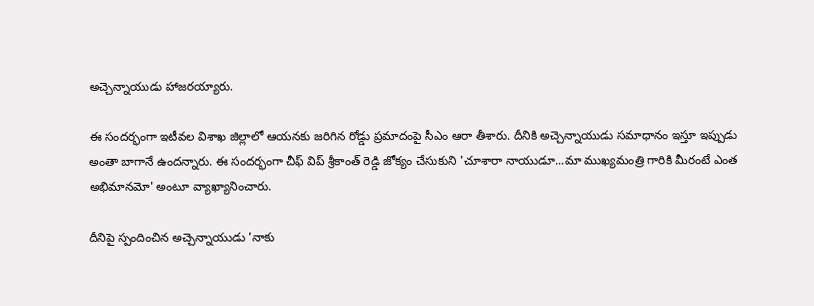అచ్చెన్నాయుడు హాజరయ్యారు.

ఈ సందర్భంగా ఇటీవల విశాఖ జిల్లాలో ఆయనకు జరిగిన రోడ్డు ప్రమాదంపై సీఎం ఆరా తీశారు. దీనికి అచ్చెన్నాయుడు సమాధానం ఇస్తూ ఇప్పుడు అంతా బాగానే ఉందన్నారు. ఈ సందర్భంగా చీఫ్ విప్ శ్రీకాంత్ రెడ్డి జోక్యం చేసుకుని 'చూశారా నాయుడూ...మా ముఖ్యమంత్రి గారికి మీరంటే ఎంత అభిమానమో' అంటూ వ్యాఖ్యానించారు.

దీనిపై స్పందించిన అచ్చెన్నాయుడు 'నాకు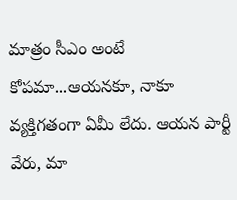మాత్రం సీఎం అంటే కోపమా...ఆయనకూ, నాకూ వ్యక్తిగతంగా ఏమీ లేదు. ఆయన పార్టీ వేరు, మా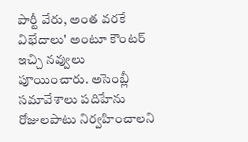పార్టీ వేరు, అంత వరకే విభేదాలు' అంటూ కౌంటర్ ఇచ్చి నవ్వులు పూయించారు. అసెంబ్లీ సమావేశాలు పదిహేను రోజులపాటు నిర్వహించాలని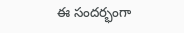ఈ సందర్భంగా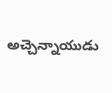అచ్చెన్నాయుడు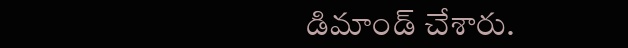డిమాండ్ చేశారు.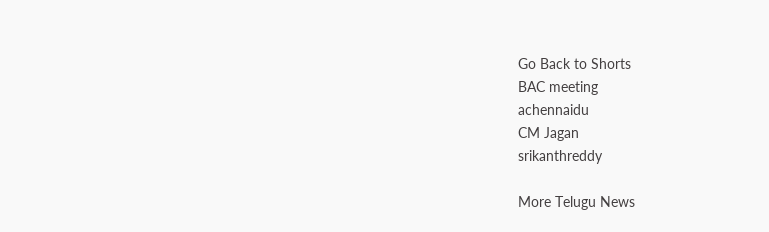Go Back to Shorts
BAC meeting
achennaidu
CM Jagan
srikanthreddy

More Telugu News